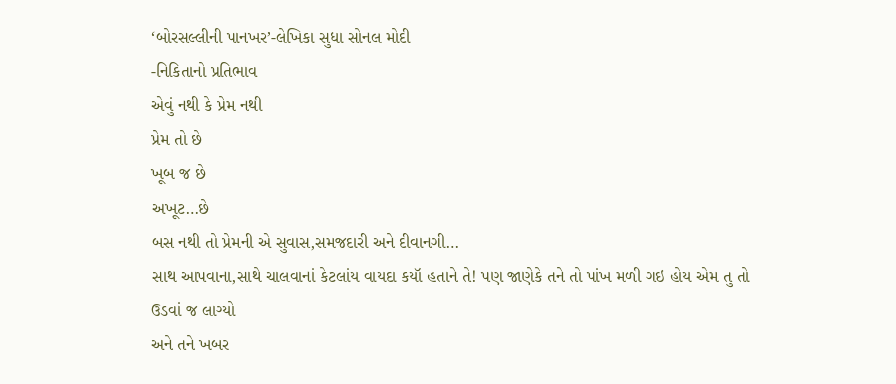‘બોરસલ્લીની પાનખર’-લેખિકા સુધા સોનલ મોદી
-નિકિતાનો પ્રતિભાવ
એવું નથી કે પ્રેમ નથી
પ્રેમ તો છે
ખૂબ જ છે
અખૂટ…છે
બસ નથી તો પ્રેમની એ સુવાસ,સમજદારી અને દીવાનગી…
સાથ આપવાના,સાથે ચાલવાનાં કેટલાંય વાયદા કયૉ હતાને તે! પણ જાણેકે તને તો પાંખ મળી ગઇ હોય એમ તુ તો ઉડવાં જ લાગ્યો
અને તને ખબર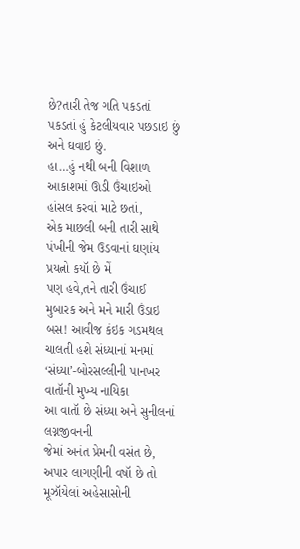છે?તારી તેજ ગતિ પકડતાં પકડતાં હું કેટલીયવાર પછડાઇ છું અને ઘવાઇ છું.
હા…હું નથી બની વિશાળ આકાશમાં ઊડી ઉંચાઇઓ હાંસલ કરવાં માટે છતાં,
એક માછલી બની તારી સાથે પંખીની જેમ ઉડવાનાં ઘણાંય પ્રયત્નો કયૉ છે મેં
પણ હવે,તને તારી ઉંચાઈ મુબારક અને મને મારી ઉંડાઇ
બસ! આવીજ કંઇક ગડમથલ ચાલતી હશે સંધ્યાનાં મનમાં
‘સંધ્યા’-બોરસલ્લીની પાનખર વાતૉની મુખ્ય નાયિકા
આ વાતૉ છે સંધ્યા અને સુનીલનાં લગ્નજીવનની
જેમાં અનંત પ્રેમની વસંત છે, અપાર લાગણીની વષૉ છે તો મૂઝૉયેલાં અહેસાસોની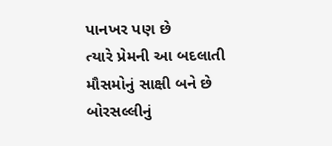પાનખર પણ છે
ત્યારે પ્રેમની આ બદલાતી મૌસમોનું સાક્ષી બને છે બોરસલ્લીનું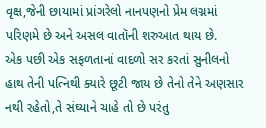વૃક્ષ,જેની છાયામાં પ્રાંગરેલો નાનપણનો પ્રેમ લગ્નમાં પરિણમે છે અને અસલ વાતૉની શરુઆત થાય છે.
એક પછી એક સફળતાનાં વાદળો સર કરતાં સુનીલનો હાથ તેની પત્નિથી ક્યારે છૂટી જાય છે તેનો તેને અણસાર નથી રહેતો,તે સંઘ્યાને ચાહે તો છે પરંતુ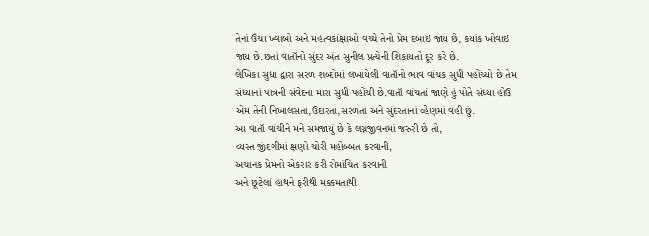તેનાં ઉંચા ખ્વાબો અને મહત્વકાંક્ષાઓ વચ્ચે તેનો પ્રેમ દબાઇ જાય છે, કયાંક ખોવાઇ જાય છે.છતાં વાતૉનો સુંદર અંત સુનીલ પ્રત્યેની શિકાયતો દૂર કરે છે.
લેખિકા સુધા દ્વારા સરળ શબ્દોમાં લખાયેલી વાતૉનો ભાવ વાંચક સુધી પહોંચ્યો છે તેમ સંધ્યાનાં પાત્રની સંવેદના મારા સુધી પહોંચી છે.વાતૉ વાંચતાં જાણે હું પોતે સંધ્યા હોઉ એમ તેની નિખાલસતા,ઉદારતા,સરળતા અને સુંદરતાનાં વ્હેણમાં વહી છું.
આ વાતૉ વાંચીને મને સમજાયું છે કે લગ્નજીવનમાં જરુરી છે તો,
વ્યસ્ત જીંદગીમાં ક્ષણો ચોરી મહોબ્બત કરવાની,
અચાનક પ્રેમનો એકરાર કરી રોમાંચિત કરવાની
અને છૂટેલાં હાથને ફરીથી મક્કમતાથી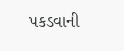પકડવાની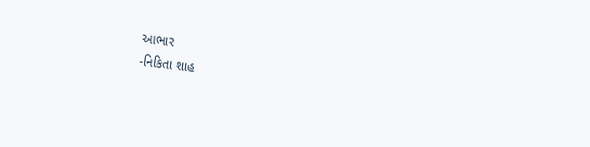આભાર
-નિકિતા શાહ